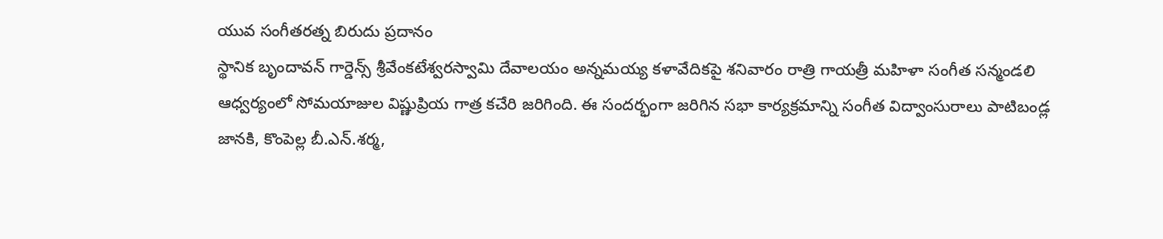యువ సంగీతరత్న బిరుదు ప్రదానం
స్థానిక బృందావన్ గార్డెన్స్ శ్రీవేంకటేశ్వరస్వామి దేవాలయం అన్నమయ్య కళావేదికపై శనివారం రాత్రి గాయత్రీ మహిళా సంగీత సన్మండలి ఆధ్వర్యంలో సోమయాజుల విష్ణుప్రియ గాత్ర కచేరి జరిగింది. ఈ సందర్భంగా జరిగిన సభా కార్యక్రమాన్ని సంగీత విద్వాంసురాలు పాటిబండ్ల జానకి, కొంపెల్ల బీ.ఎన్.శర్మ,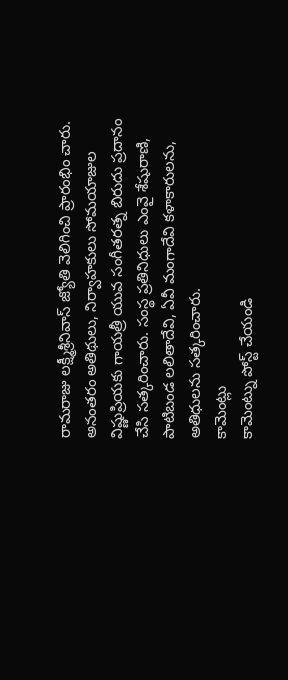రామరాజు లక్ష్మీశ్రీనివాస్ జ్యోతి వెలిగించి ప్రారంభిం చారు. అనంతరం అతిథులు, నిర్వాహకులు సోమయాజుల విష్ణుప్రియకు గాయత్రీ యువ సంగీతరత్న బిరుదు ప్రదానం చేసి సత్కరించారు. సంస్థ ప్రతినిధులు ఎంవై శేషురాణి, పాటిబండ లలితాదేవి, ఏవీ మంగాదేవి కళాకారులను, అతిధులను సత్కరించారు.
కామెంట్లు
కామెంట్ను పోస్ట్ చేయండి